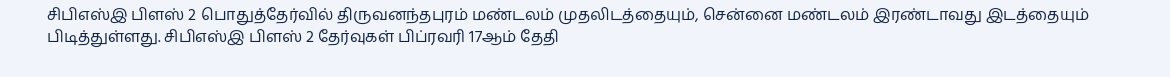சிபிஎஸ்இ பிளஸ் 2 பொதுத்தேர்வில் திருவனந்தபுரம் மண்டலம் முதலிடத்தையும், சென்னை மண்டலம் இரண்டாவது இடத்தையும் பிடித்துள்ளது. சிபிஎஸ்இ பிளஸ் 2 தேர்வுகள் பிப்ரவரி 17ஆம் தேதி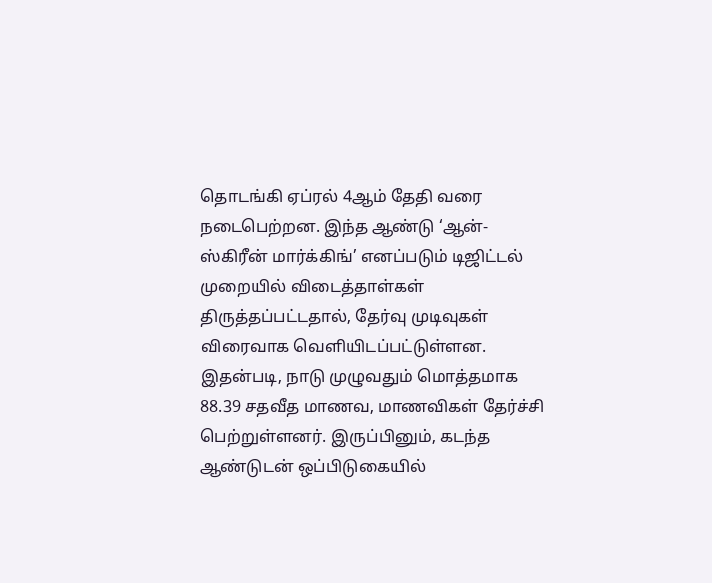தொடங்கி ஏப்ரல் 4ஆம் தேதி வரை நடைபெற்றன. இந்த ஆண்டு ‘ஆன்-ஸ்கிரீன் மார்க்கிங்’ எனப்படும் டிஜிட்டல் முறையில் விடைத்தாள்கள் திருத்தப்பட்டதால், தேர்வு முடிவுகள் விரைவாக வெளியிடப்பட்டுள்ளன.
இதன்படி, நாடு முழுவதும் மொத்தமாக 88.39 சதவீத மாணவ, மாணவிகள் தேர்ச்சி பெற்றுள்ளனர். இருப்பினும், கடந்த ஆண்டுடன் ஒப்பிடுகையில்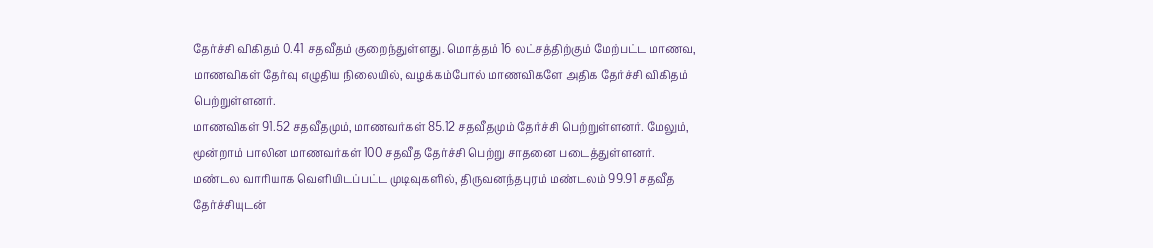தேர்ச்சி விகிதம் 0.41 சதவீதம் குறைந்துள்ளது. மொத்தம் 16 லட்சத்திற்கும் மேற்பட்ட மாணவ, மாணவிகள் தேர்வு எழுதிய நிலையில், வழக்கம்போல் மாணவிகளே அதிக தேர்ச்சி விகிதம் பெற்றுள்ளனர்.
மாணவிகள் 91.52 சதவீதமும், மாணவர்கள் 85.12 சதவீதமும் தேர்ச்சி பெற்றுள்ளனர். மேலும், மூன்றாம் பாலின மாணவர்கள் 100 சதவீத தேர்ச்சி பெற்று சாதனை படைத்துள்ளனர்.
மண்டல வாரியாக வெளியிடப்பட்ட முடிவுகளில், திருவனந்தபுரம் மண்டலம் 99.91 சதவீத தேர்ச்சியுடன்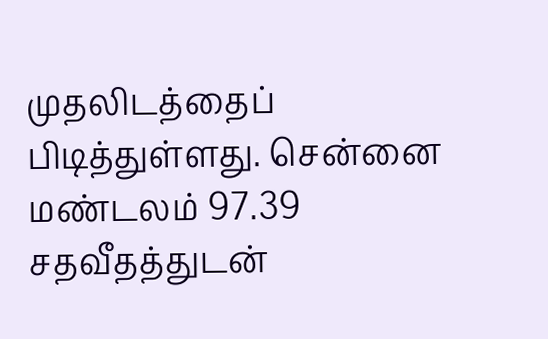முதலிடத்தைப் பிடித்துள்ளது. சென்னை மண்டலம் 97.39 சதவீதத்துடன்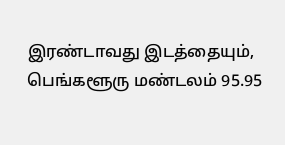இரண்டாவது இடத்தையும், பெங்களூரு மண்டலம் 95.95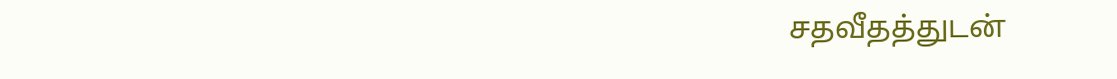சதவீதத்துடன்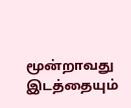மூன்றாவது இடத்தையும்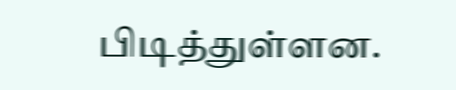பிடித்துள்ளன.